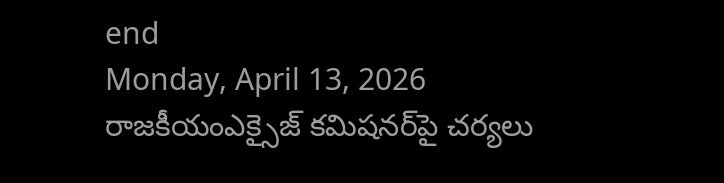end
Monday, April 13, 2026
రాజకీయంఎక్సైజ్ క‌మిష‌న‌ర్‌పై చ‌ర్య‌లు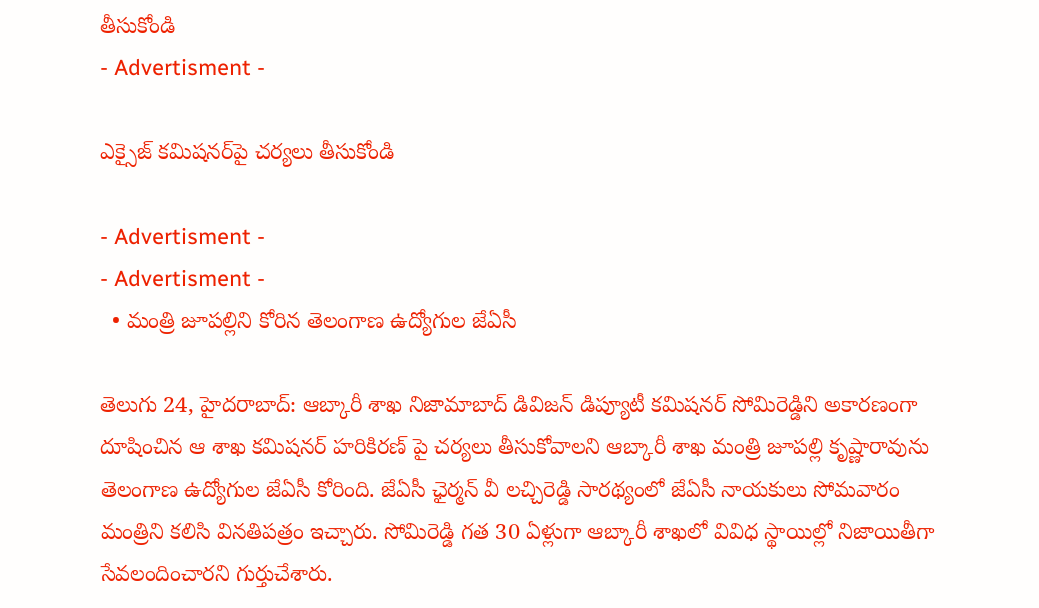తీసుకోండి
- Advertisment -

ఎక్సైజ్ క‌మిష‌న‌ర్‌పై చ‌ర్య‌లు తీసుకోండి

- Advertisment -
- Advertisment -
  • మంత్రి జూప‌ల్లిని కోరిన తెలంగాణ ఉద్యోగుల జేఏసీ

తెలుగు 24, హైద‌రాబాద్‌: ఆబ్కారీ శాఖ నిజామాబాద్ డివిజన్ డిప్యూటీ క‌మిష‌నర్ సోమిరెడ్డిని అకార‌ణంగా దూషించిన ఆ శాఖ క‌మిష‌న‌ర్ హ‌రికిర‌ణ్ పై చ‌ర్య‌లు తీసుకోవాల‌ని ఆబ్కారీ శాఖ మంత్రి జూప‌ల్లి కృష్ణారావును తెలంగాణ ఉద్యోగుల జేఏసీ కోరింది. జేఏసీ ఛైర్మ‌న్ వీ ల‌చ్చిరెడ్డి సార‌థ్యంలో జేఏసీ నాయ‌కులు సోమ‌వారం మంత్రిని క‌లిసి విన‌తిప‌త్రం ఇచ్చారు. సోమిరెడ్డి గ‌త 30 ఏళ్లుగా ఆబ్కారీ శాఖ‌లో వివిధ స్థాయిల్లో నిజాయితీగా సేవ‌లందించార‌ని గుర్తుచేశారు.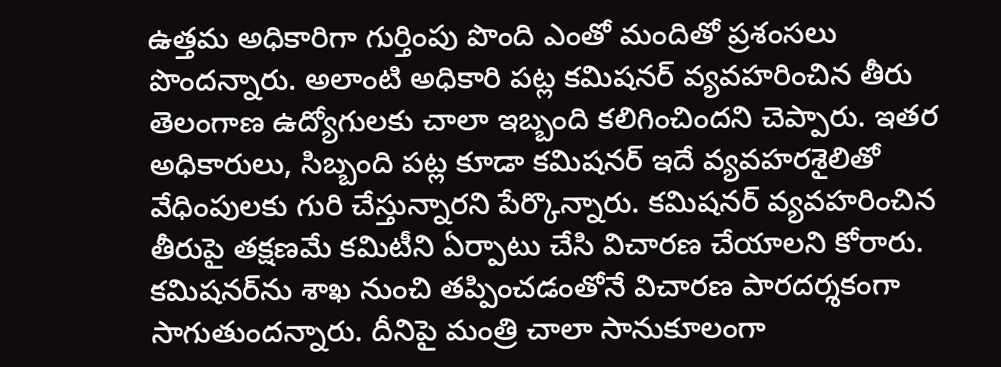ఉత్త‌మ అధికారిగా గుర్తింపు పొంది ఎంతో మందితో ప్ర‌శంస‌లు పొంద‌న్నారు. అలాంటి అధికారి ప‌ట్ల క‌మిష‌న‌ర్ వ్య‌వ‌హ‌రించిన తీరు తెలంగాణ ఉద్యోగుల‌కు చాలా ఇబ్బంది క‌లిగించింద‌ని చెప్పారు. ఇత‌ర అధికారులు, సిబ్బంది ప‌ట్ల కూడా క‌మిష‌న‌ర్ ఇదే వ్య‌వ‌హ‌రశైలితో వేధింపుల‌కు గురి చేస్తున్నారని పేర్కొన్నారు. క‌మిష‌న‌ర్ వ్య‌వ‌హ‌రించిన తీరుపై త‌క్ష‌ణ‌మే క‌మిటీని ఏర్పాటు చేసి విచార‌ణ చేయాల‌ని కోరారు. క‌మిష‌న‌ర్‌ను శాఖ నుంచి త‌ప్పించ‌డంతోనే విచార‌ణ పార‌ద‌ర్శ‌కంగా సాగుతుంద‌న్నారు. దీనిపై మంత్రి చాలా సానుకూలంగా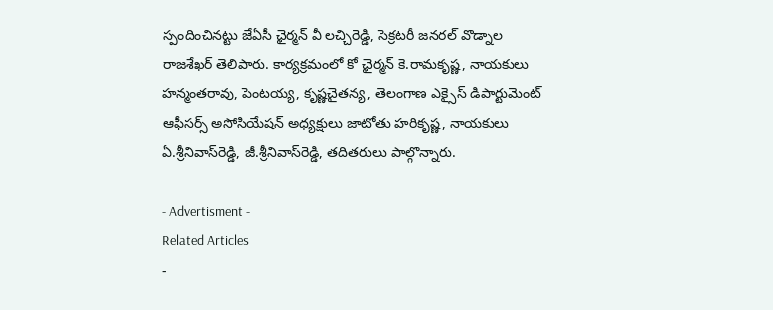స్పందించిన‌ట్టు జేఏసీ ఛైర్మ‌న్ వీ ల‌చ్చిరెడ్డి, సెక్ర‌ట‌రీ జ‌న‌ర‌ల్ వొడ్నాల రాజ‌శేఖ‌ర్ తెలిపారు. కార్య‌క్ర‌మంలో కో ఛైర్మ‌న్ కె.రామ‌కృష్ణ‌, నాయ‌కులు హ‌న్మంత‌రావు, పెంట‌య్య‌, కృష్ణ‌చైత‌న్య‌, తెలంగాణ ఎక్సైస్ డిపార్టుమెంట్ ఆఫీస‌ర్స్ అసోసియేష‌న్ అధ్య‌క్షులు జాటోతు హ‌రికృష్ణ‌, నాయ‌కులు ఏ.శ్రీ‌నివాస్‌రెడ్డి, జీ.శ్రీ‌నివాస్‌రెడ్డి, త‌దిత‌రులు పాల్గొన్నారు.

- Advertisment -
Related Articles
-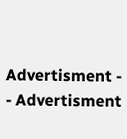Advertisment -
- Advertisment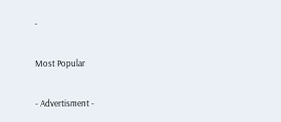-

Most Popular

- Advertisment -